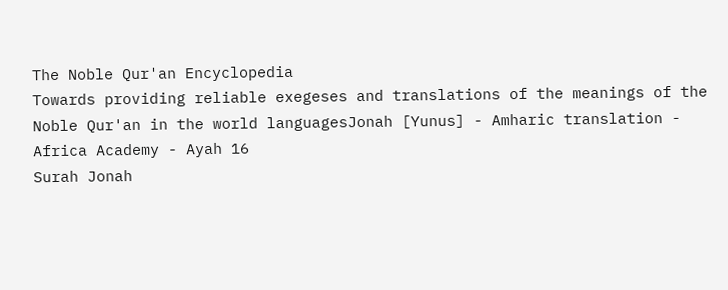The Noble Qur'an Encyclopedia
Towards providing reliable exegeses and translations of the meanings of the Noble Qur'an in the world languagesJonah [Yunus] - Amharic translation - Africa Academy - Ayah 16
Surah Jonah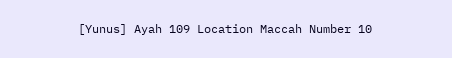[Yunus] Ayah 109 Location Maccah Number 10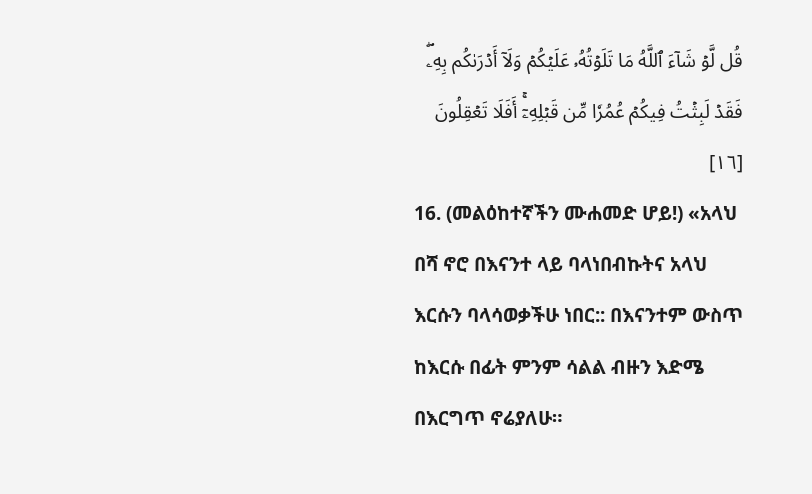قُل لَّوۡ شَآءَ ٱللَّهُ مَا تَلَوۡتُهُۥ عَلَيۡكُمۡ وَلَآ أَدۡرَىٰكُم بِهِۦۖ فَقَدۡ لَبِثۡتُ فِيكُمۡ عُمُرٗا مِّن قَبۡلِهِۦٓۚ أَفَلَا تَعۡقِلُونَ [١٦]
16. (መልዕከተኛችን ሙሐመድ ሆይ!) «አላህ በሻ ኖሮ በእናንተ ላይ ባላነበብኩትና አላህ እርሱን ባላሳወቃችሁ ነበር:: በእናንተም ውስጥ ከእርሱ በፊት ምንም ሳልል ብዙን እድሜ በእርግጥ ኖሬያለሁ።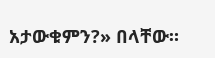አታውቁምን?» በላቸው።